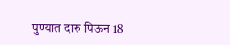पुण्यात दारु पिऊन 18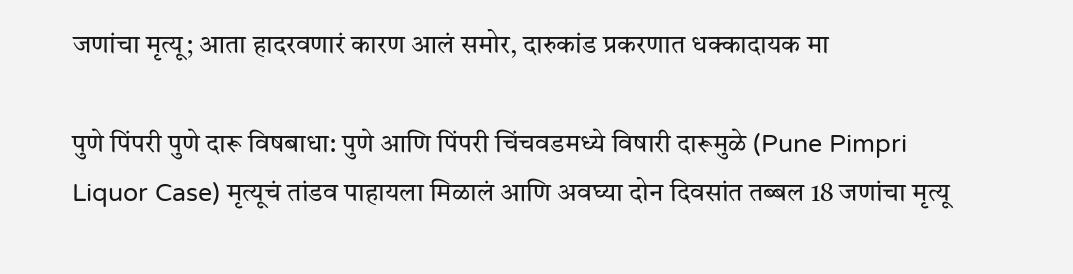जणांचा मृत्यू; आता हादरवणारं कारण आलं समोर, दारुकांड प्रकरणात धक्कादायक मा

पुणे पिंपरी पुणे दारू विषबाधा: पुणे आणि पिंपरी चिंचवडमध्ये विषारी दारूमुळे (Pune Pimpri Liquor Case) मृत्यूचं तांडव पाहायला मिळालं आणि अवघ्या दोन दिवसांत तब्बल 18 जणांचा मृत्यू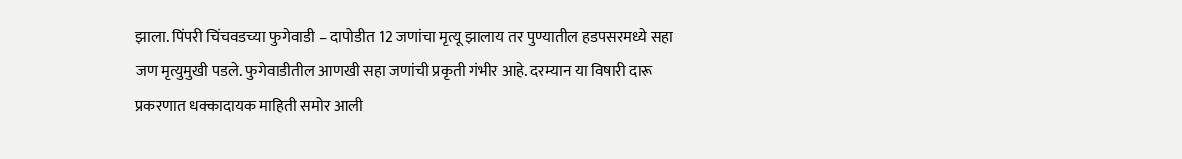झाला. पिंपरी चिंचवडच्या फुगेवाडी – दापोडीत 12 जणांचा मृत्यू झालाय तर पुण्यातील हडपसरमध्ये सहा जण मृत्युमुखी पडले. फुगेवाडीतील आणखी सहा जणांची प्रकृती गंभीर आहे. दरम्यान या विषारी दारू प्रकरणात धक्कादायक माहिती समोर आली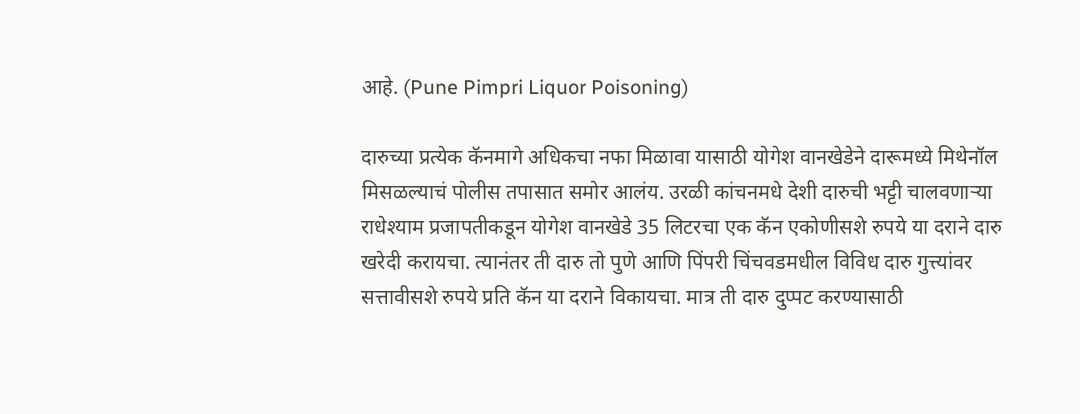आहे. (Pune Pimpri Liquor Poisoning)

दारुच्या प्रत्येक कॅनमागे अधिकचा नफा मिळावा यासाठी योगेश वानखेडेने दारूमध्ये मिथेनॉल मिसळल्याचं पोलीस तपासात समोर आलंय. उरळी कांचनमधे देशी दारुची भट्टी चालवणाऱ्या राधेश्याम प्रजापतीकडून योगेश वानखेडे 35 लिटरचा एक कॅन एकोणीसशे रुपये या दराने दारु खरेदी करायचा. त्यानंतर ती दारु तो पुणे आणि पिंपरी चिंचवडमधील विविध दारु गुत्त्यांवर सत्तावीसशे रुपये प्रति कॅन या दराने विकायचा. मात्र ती दारु दुप्पट करण्यासाठी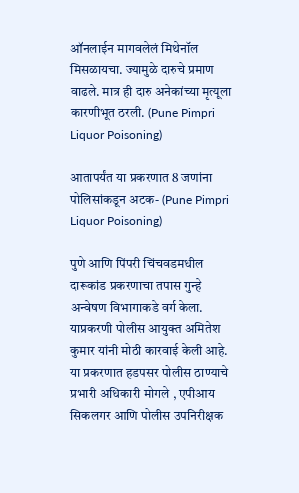ऑनलाईन मागवलेलं मिथेनॉल मिसळायचा. ज्यामुळे दारुचे प्रमाण वाढले. मात्र ही दारु अनेकांच्या मृत्यूला कारणीभूत ठरली. (Pune Pimpri Liquor Poisoning)

आतापर्यंत या प्रकरणात 8 जणांना पोलिसांकडून अटक- (Pune Pimpri Liquor Poisoning)

पुणे आणि पिंपरी चिंचवडमधील दारूकांड प्रकरणाचा तपास गुन्हे अन्वेषण विभागाकडे वर्ग केला. याप्रकरणी पोलीस आयुक्त अमितेश कुमार यांनी मोठी कारवाई केली आहे. या प्रकरणात हडपसर पोलीस ठाण्याचे प्रभारी अधिकारी मोगले , एपीआय सिकलगर आणि पोलीस उपनिरीक्षक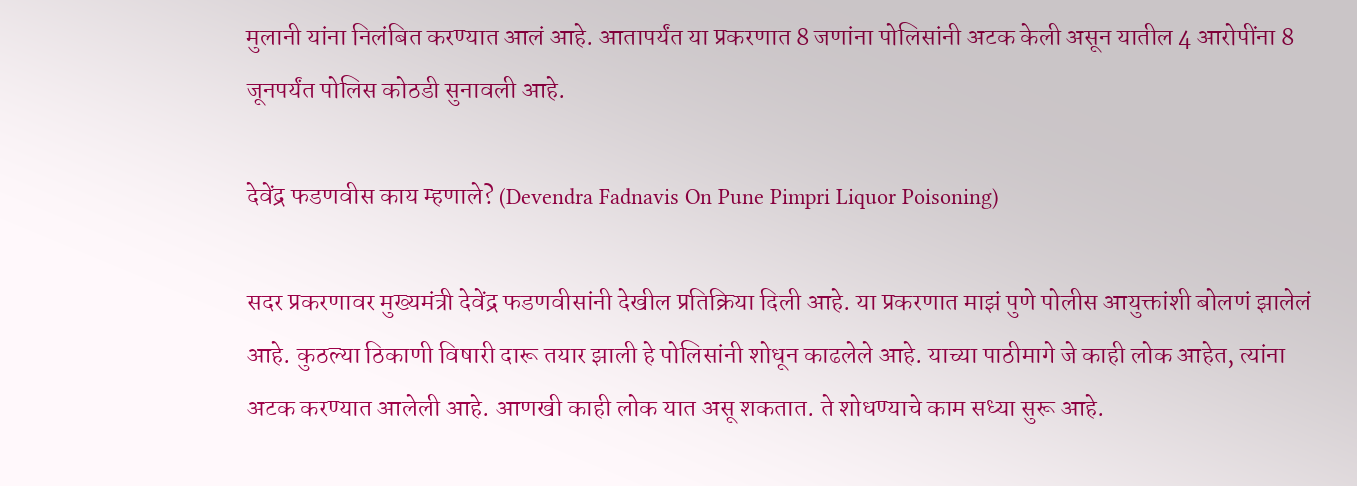मुलानी यांना निलंबित करण्यात आलं आहे. आतापर्यंत या प्रकरणात 8 जणांना पोलिसांनी अटक केली असून यातील 4 आरोपींना 8 जूनपर्यंत पोलिस कोठडी सुनावली आहे.

देवेंद्र फडणवीस काय म्हणाले? (Devendra Fadnavis On Pune Pimpri Liquor Poisoning)

सदर प्रकरणावर मुख्यमंत्री देवेंद्र फडणवीसांनी देखील प्रतिक्रिया दिली आहे. या प्रकरणात माझं पुणे पोलीस आयुक्तांशी बोलणं झालेलं आहे. कुठल्या ठिकाणी विषारी दारू तयार झाली हे पोलिसांनी शोधून काढलेले आहे. याच्या पाठीमागे जे काही लोक आहेत, त्यांना अटक करण्यात आलेली आहे. आणखी काही लोक यात असू शकतात. ते शोधण्याचे काम सध्या सुरू आहे.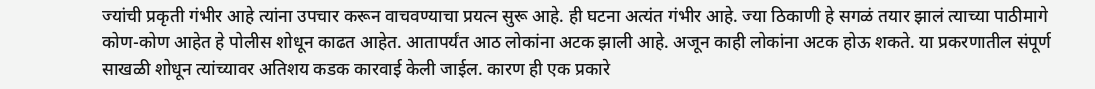ज्यांची प्रकृती गंभीर आहे त्यांना उपचार करून वाचवण्याचा प्रयत्न सुरू आहे. ही घटना अत्यंत गंभीर आहे. ज्या ठिकाणी हे सगळं तयार झालं त्याच्या पाठीमागे कोण-कोण आहेत हे पोलीस शोधून काढत आहेत. आतापर्यंत आठ लोकांना अटक झाली आहे. अजून काही लोकांना अटक होऊ शकते. या प्रकरणातील संपूर्ण साखळी शोधून त्यांच्यावर अतिशय कडक कारवाई केली जाईल. कारण ही एक प्रकारे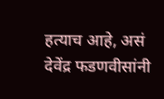हत्याच आहे, असं देवेंद्र फडणवीसांनी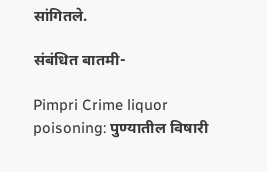सांगितले.

संबंधित बातमी-

Pimpri Crime liquor poisoning: पुण्यातील विषारी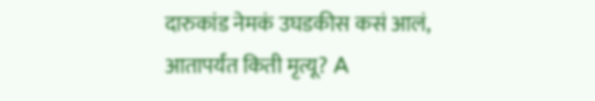दारुकांड नेमकं उघडकीस कसं आलं, आतापर्यंत किती मृत्यू? A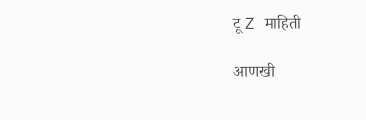टू Z माहिती

आणखी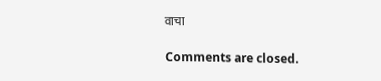वाचा

Comments are closed.